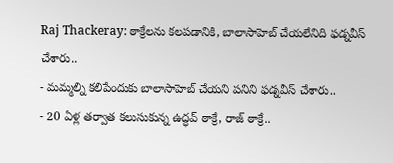Raj Thackeray: ఠాక్రేలను కలపడానికి, బాలాసాహెబ్ చేయలేనిది ఫడ్నవీస్ చేశారు..
- మమ్మల్ని కలిపేందుకు బాలాసాహెబ్ చేయని పనిని ఫడ్నవీస్ చేశారు..
- 20 ఏళ్ల తర్వాత కలుసుకున్న ఉద్ధవ్ ఠాక్రే, రాజ్ ఠాక్రే..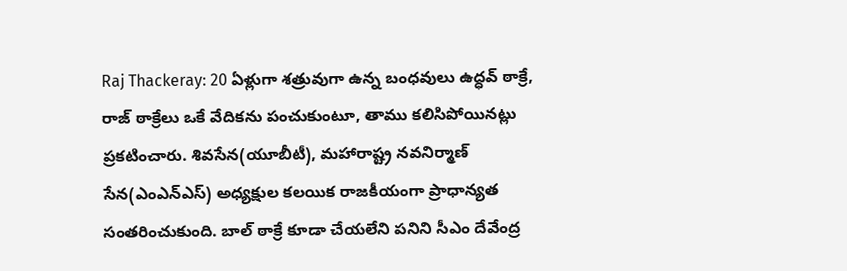Raj Thackeray: 20 ఏళ్లుగా శత్రువుగా ఉన్న బంధవులు ఉద్ధవ్ ఠాక్రే, రాజ్ ఠాక్రేలు ఒకే వేదికను పంచుకుంటూ, తాము కలిసిపోయినట్లు ప్రకటించారు. శివసేన(యూబీటీ), మహారాష్ట్ర నవనిర్మాణ్ సేన(ఎంఎన్ఎస్) అధ్యక్షుల కలయిక రాజకీయంగా ప్రాధాన్యత సంతరించుకుంది. బాల్ ఠాక్రే కూడా చేయలేని పనిని సీఎం దేవేంద్ర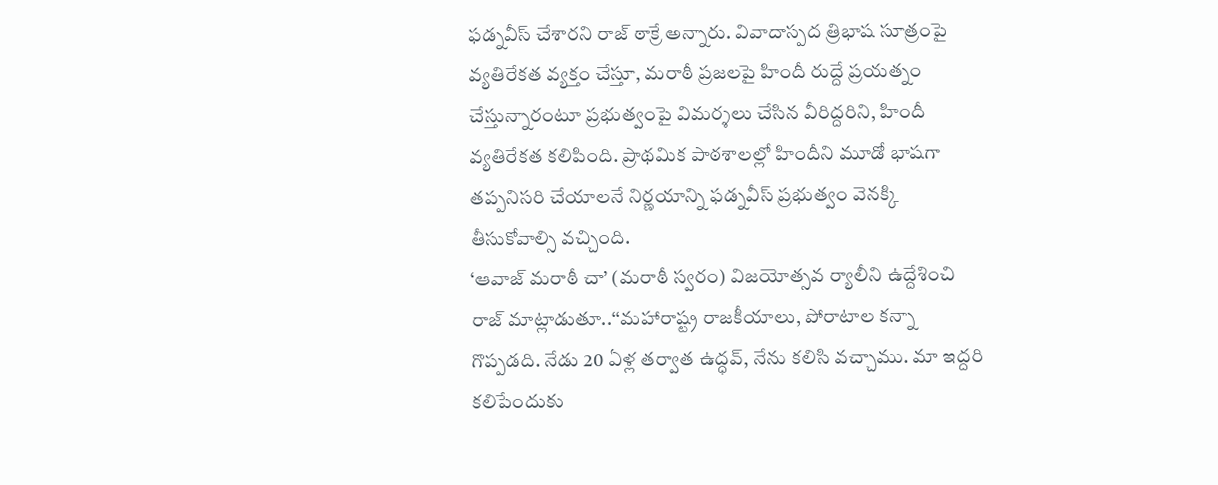ఫడ్నవీస్ చేశారని రాజ్ ఠాక్రే అన్నారు. వివాదాస్పద త్రిభాష సూత్రంపై వ్యతిరేకత వ్యక్తం చేస్తూ, మరాఠీ ప్రజలపై హిందీ రుద్దే ప్రయత్నం చేస్తున్నారంటూ ప్రభుత్వంపై విమర్శలు చేసిన వీరిద్దరిని, హిందీ వ్యతిరేకత కలిపింది. ప్రాథమిక పాఠశాలల్లో హిందీని మూడో భాషగా తప్పనిసరి చేయాలనే నిర్ణయాన్ని ఫడ్నవీస్ ప్రభుత్వం వెనక్కి తీసుకోవాల్సి వచ్చింది.
‘ఆవాజ్ మరాఠీ చా’ (మరాఠీ స్వరం) విజయోత్సవ ర్యాలీని ఉద్దేశించి రాజ్ మాట్లాడుతూ..‘‘మహారాష్ట్ర రాజకీయాలు, పోరాటాల కన్నా గొప్పడది. నేడు 20 ఏళ్ల తర్వాత ఉద్ధవ్, నేను కలిసి వచ్చాము. మా ఇద్దరి కలిపేందుకు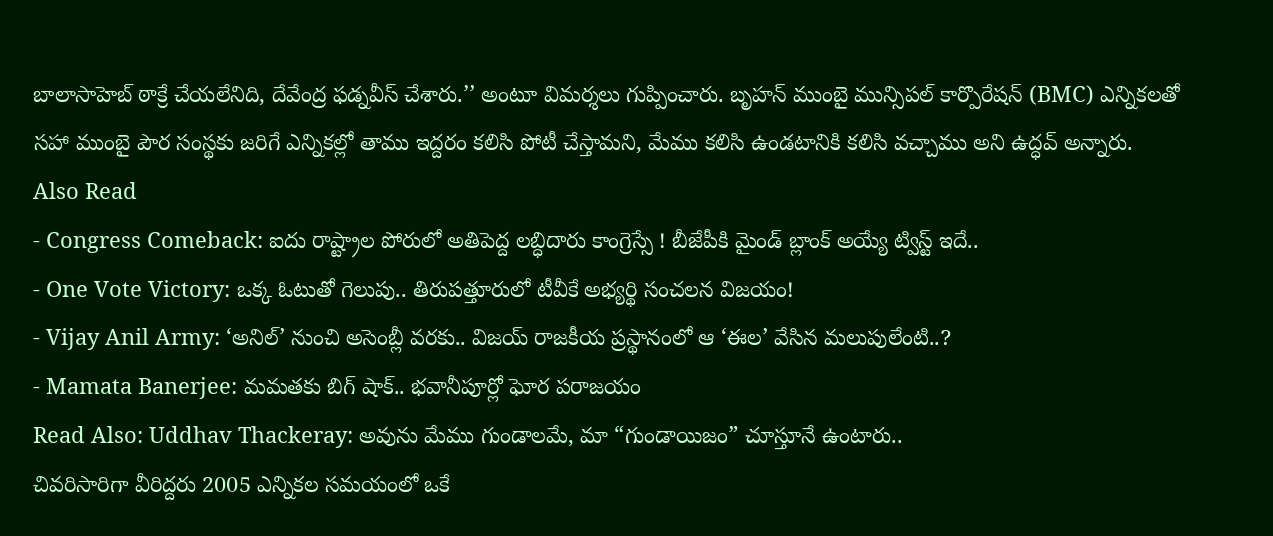బాలాసాహెబ్ ఠాక్రే చేయలేనిది, దేవేంద్ర ఫడ్నవీస్ చేశారు.’’ అంటూ విమర్శలు గుప్పించారు. బృహన్ ముంబై మున్సిపల్ కార్పొరేషన్ (BMC) ఎన్నికలతో సహా ముంబై పౌర సంస్థకు జరిగే ఎన్నికల్లో తాము ఇద్దరం కలిసి పోటీ చేస్తామని, మేము కలిసి ఉండటానికి కలిసి వచ్చాము అని ఉద్ధవ్ అన్నారు.
Also Read
- Congress Comeback: ఐదు రాష్ట్రాల పోరులో అతిపెద్ద లబ్ధిదారు కాంగ్రెస్సే ! బీజేపీకి మైండ్ బ్లాంక్ అయ్యే ట్విస్ట్ ఇదే..
- One Vote Victory: ఒక్క ఓటుతో గెలుపు.. తిరుపత్తూరులో టీవీకే అభ్యర్థి సంచలన విజయం!
- Vijay Anil Army: ‘అనిల్’ నుంచి అసెంబ్లీ వరకు.. విజయ్ రాజకీయ ప్రస్థానంలో ఆ ‘ఈల’ వేసిన మలుపులేంటి..?
- Mamata Banerjee: మమతకు బిగ్ షాక్.. భవానీపూర్లో ఘోర పరాజయం
Read Also: Uddhav Thackeray: అవును మేము గుండాలమే, మా “గుండాయిజం” చూస్తూనే ఉంటారు..
చివరిసారిగా వీరిద్దరు 2005 ఎన్నికల సమయంలో ఒకే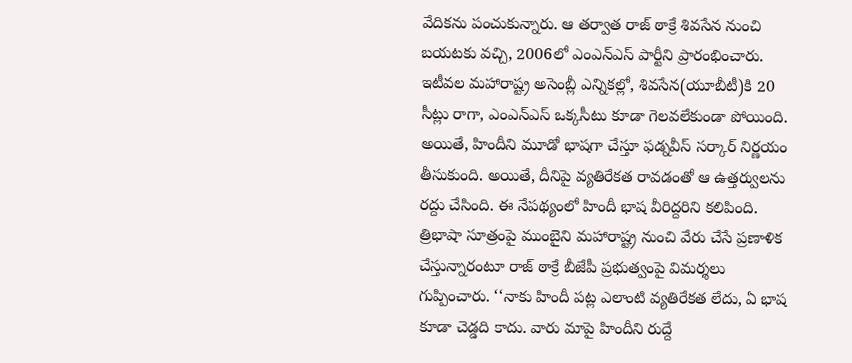వేదికను పంచుకున్నారు. ఆ తర్వాత రాజ్ ఠాక్రే శివసేన నుంచి బయటకు వచ్చి, 2006లో ఎంఎన్ఎస్ పార్టీని ప్రారంభించారు. ఇటీవల మహారాష్ట్ర అసెంబ్లీ ఎన్నికల్లో, శివసేన(యూబీటీ)కి 20 సీట్లు రాగా, ఎంఎన్ఎస్ ఒక్కసీటు కూడా గెలవలేకుండా పోయింది. అయితే, హిందీని మూడో భాషగా చేస్తూ ఫడ్నవీస్ సర్కార్ నిర్ణయం తీసుకుంది. అయితే, దీనిపై వ్యతిరేకత రావడంతో ఆ ఉత్తర్వులను రద్దు చేసింది. ఈ నేపథ్యంలో హిందీ భాష వీరిద్దరిని కలిపింది.
త్రిభాషా సూత్రంపై ముంబైని మహారాష్ట్ర నుంచి వేరు చేసే ప్రణాళిక చేస్తున్నారంటూ రాజ్ ఠాక్రే బీజేపీ ప్రభుత్వంపై విమర్శలు గుప్పించారు. ‘‘నాకు హిందీ పట్ల ఎలాంటి వ్యతిరేకత లేదు, ఏ భాష కూడా చెడ్డది కాదు. వారు మాపై హిందీని రుద్దే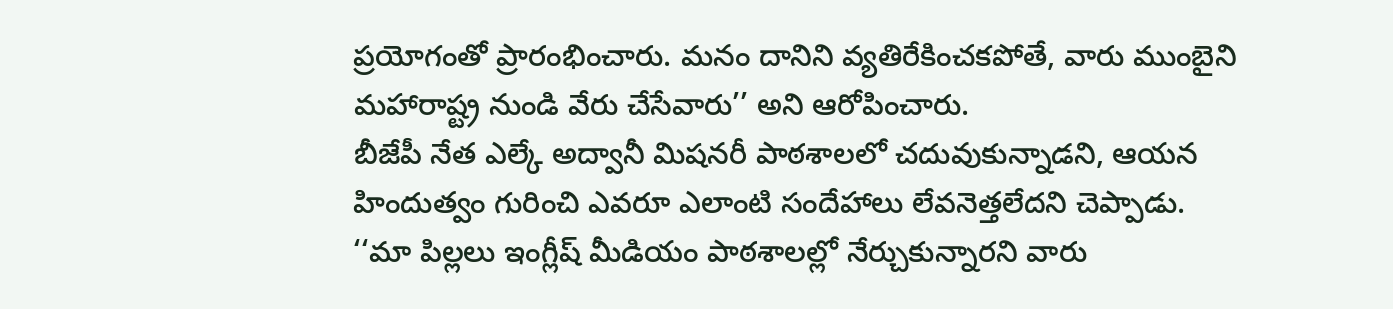ప్రయోగంతో ప్రారంభించారు. మనం దానిని వ్యతిరేకించకపోతే, వారు ముంబైని మహారాష్ట్ర నుండి వేరు చేసేవారు’’ అని ఆరోపించారు.
బీజేపీ నేత ఎల్కే అద్వానీ మిషనరీ పాఠశాలలో చదువుకున్నాడని, ఆయన హిందుత్వం గురించి ఎవరూ ఎలాంటి సందేహాలు లేవనెత్తలేదని చెప్పాడు. ‘‘మా పిల్లలు ఇంగ్లీష్ మీడియం పాఠశాలల్లో నేర్చుకున్నారని వారు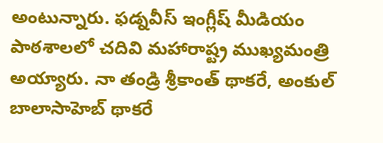అంటున్నారు. ఫడ్నవీస్ ఇంగ్లీష్ మీడియం పాఠశాలలో చదివి మహారాష్ట్ర ముఖ్యమంత్రి అయ్యారు. నా తండ్రి శ్రీకాంత్ థాకరే, అంకుల్ బాలాసాహెబ్ థాకరే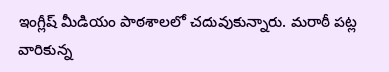ఇంగ్లీష్ మీడియం పాఠశాలలో చదువుకున్నారు. మరాఠీ పట్ల వారికున్న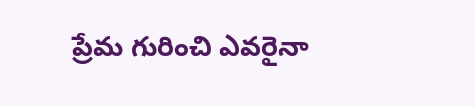ప్రేమ గురించి ఎవరైనా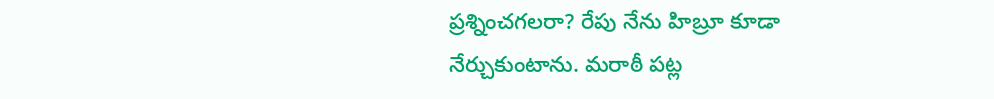ప్రశ్నించగలరా? రేపు నేను హిబ్రూ కూడా నేర్చుకుంటాను. మరాఠీ పట్ల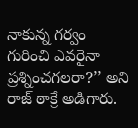నాకున్న గర్వం గురించి ఎవరైనా ప్రశ్నించగలరా?’’ అని రాజ్ ఠాక్రే అడిగారు.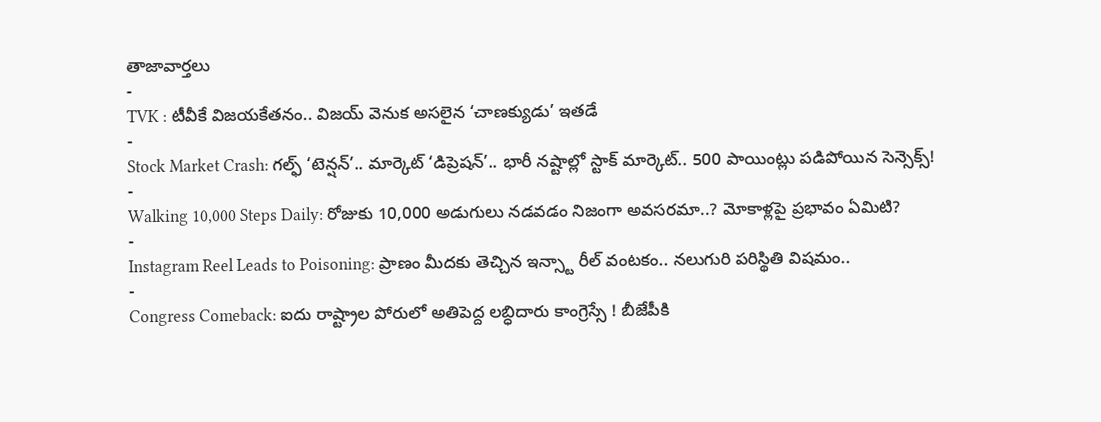తాజావార్తలు
-
TVK : టీవీకే విజయకేతనం.. విజయ్ వెనుక అసలైన ‘చాణక్యుడు’ ఇతడే
-
Stock Market Crash: గల్ఫ్ ‘టెన్షన్’.. మార్కెట్ ‘డిప్రెషన్’.. భారీ నష్టాల్లో స్టాక్ మార్కెట్.. 500 పాయింట్లు పడిపోయిన సెన్సెక్స్!
-
Walking 10,000 Steps Daily: రోజుకు 10,000 అడుగులు నడవడం నిజంగా అవసరమా..? మోకాళ్లపై ప్రభావం ఏమిటి?
-
Instagram Reel Leads to Poisoning: ప్రాణం మీదకు తెచ్చిన ఇన్స్టా రీల్ వంటకం.. నలుగురి పరిస్థితి విషమం..
-
Congress Comeback: ఐదు రాష్ట్రాల పోరులో అతిపెద్ద లబ్ధిదారు కాంగ్రెస్సే ! బీజేపీకి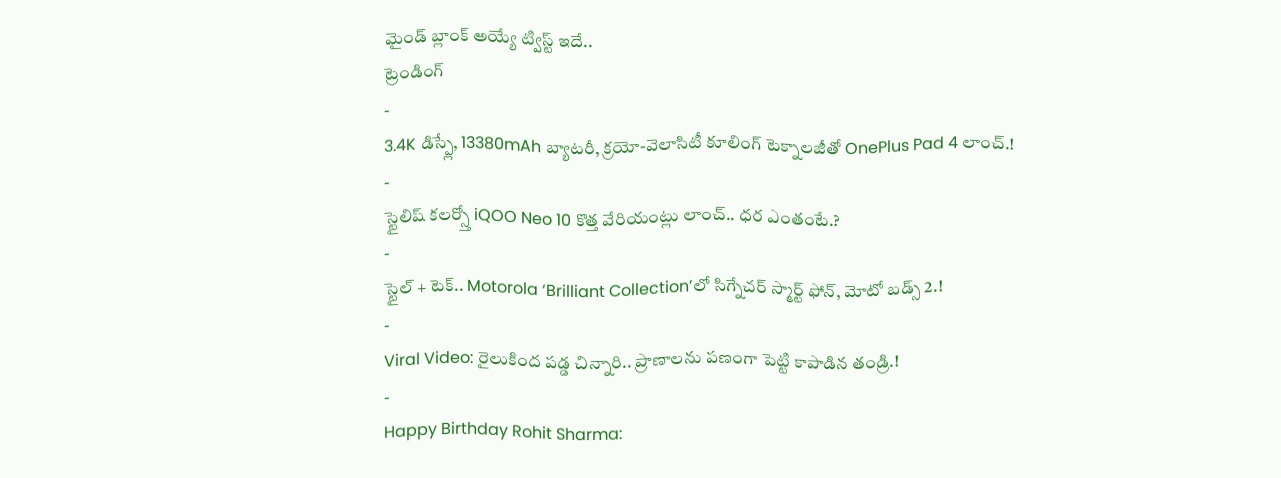మైండ్ బ్లాంక్ అయ్యే ట్విస్ట్ ఇదే..
ట్రెండింగ్
-
3.4K డిస్ప్లే, 13380mAh బ్యాటరీ, క్రయో-వెలాసిటీ కూలింగ్ టెక్నాలజీతో OnePlus Pad 4 లాంచ్.!
-
స్టైలిష్ కలర్స్తో iQOO Neo 10 కొత్త వేరియంట్లు లాంచ్.. ధర ఎంతంటే.?
-
స్టైల్ + టెక్.. Motorola ‘Brilliant Collection’లో సిగ్నేచర్ స్మార్ట్ ఫోన్, మోటో బడ్స్ 2.!
-
Viral Video: రైలుకింద పడ్డ చిన్నారి.. ప్రాణాలను పణంగా పెట్టి కాపాడిన తండ్రి.!
-
Happy Birthday Rohit Sharma: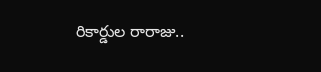రికార్డుల రారాజు..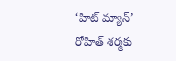‘హిట్ మ్యాన్’ రోహిత్ శర్మకు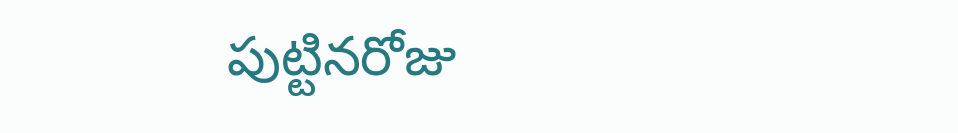పుట్టినరోజు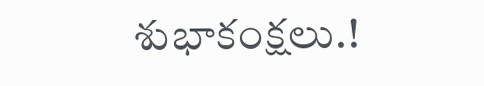శుభాకంక్షలు.!